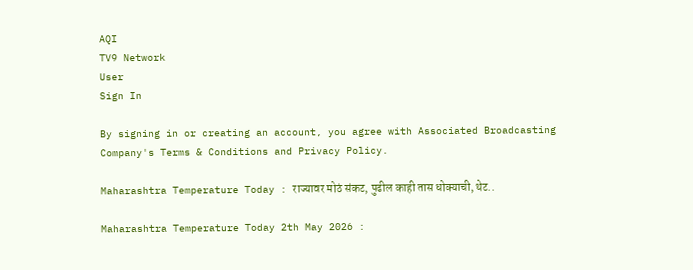AQI
TV9 Network
User
Sign In

By signing in or creating an account, you agree with Associated Broadcasting Company's Terms & Conditions and Privacy Policy.

Maharashtra Temperature Today : राज्यावर मोठं संकट, पुढील काही तास धोक्याची, थेट..

Maharashtra Temperature Today 2th May 2026 :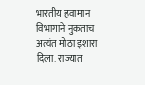भारतीय हवामान विभागाने नुकताच अत्यंत मोठा इशारा दिला. राज्यात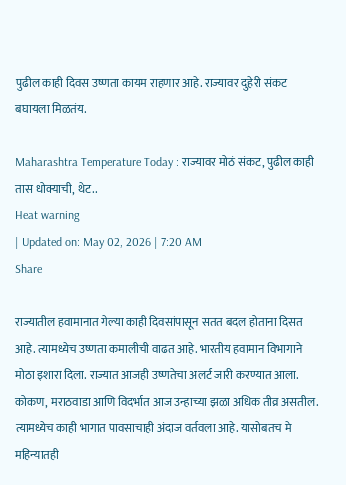पुढील काही दिवस उष्णता कायम राहणार आहे. राज्यावर दुहेरी संकट बघायला मिळतंय.

Maharashtra Temperature Today : राज्यावर मोठं संकट, पुढील काही तास धोक्याची, थेट..
Heat warning
| Updated on: May 02, 2026 | 7:20 AM
Share

राज्यातील हवामानात गेल्या काही दिवसांपासून सतत बदल होताना दिसत आहे. त्यामध्येच उष्णता कमालीची वाढत आहे. भारतीय हवामान विभागाने मोठा इशारा दिला. राज्यात आजही उष्णतेचा अलर्ट जारी करण्यात आला. कोकण, मराठवाडा आणि विदर्भात आज उन्हाच्या झळा अधिक तीव्र असतील. त्यामध्येच काही भागात पावसाचाही अंदाज वर्तवला आहे. यासोबतच मे महिन्यातही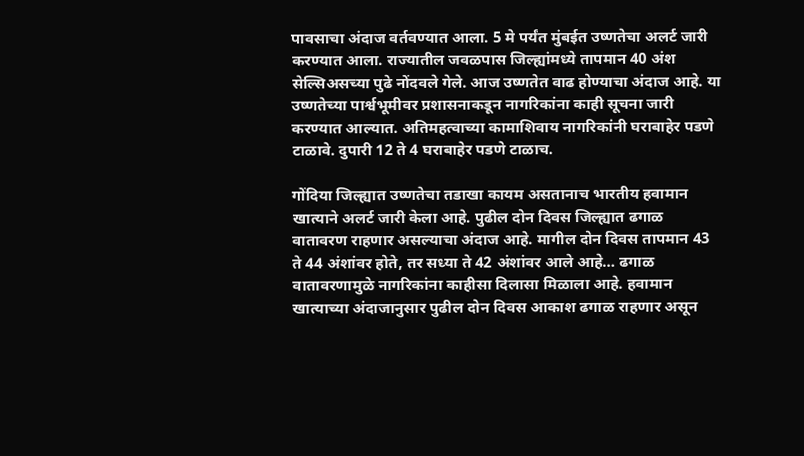पावसाचा अंदाज वर्तवण्यात आला. 5 मे पर्यंत मुंबईत उष्णतेचा अलर्ट जारी करण्यात आला. राज्यातील जवळपास जिल्ह्यांमध्ये तापमान 40 अंश सेल्सिअसच्या पुढे नोंदवले गेले. आज उष्णतेत वाढ होण्याचा अंदाज आहे. या उष्णतेच्या पार्श्वभूमीवर प्रशासनाकडून नागरिकांना काही सूचना जारी करण्यात आल्यात. अतिमहत्वाच्या कामाशिवाय नागरिकांनी घराबाहेर पडणे टाळावे. दुपारी 12 ते 4 घराबाहेर पडणे टाळाच.

गोंदिया जिल्ह्यात उष्णतेचा तडाखा कायम असतानाच भारतीय हवामान खात्याने अलर्ट जारी केला आहे. पुढील दोन दिवस जिल्ह्यात ढगाळ वातावरण राहणार असल्याचा अंदाज आहे. मागील दोन दिवस तापमान 43 ते 44 अंशांवर होते, तर सध्या ते 42 अंशांवर आले आहे… ढगाळ वातावरणामुळे नागरिकांना काहीसा दिलासा मिळाला आहे. हवामान खात्याच्या अंदाजानुसार पुढील दोन दिवस आकाश ढगाळ राहणार असून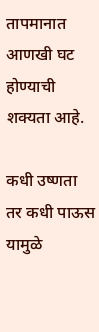तापमानात आणखी घट होण्याची शक्यता आहे.

कधी उष्णता तर कधी पाऊस यामुळे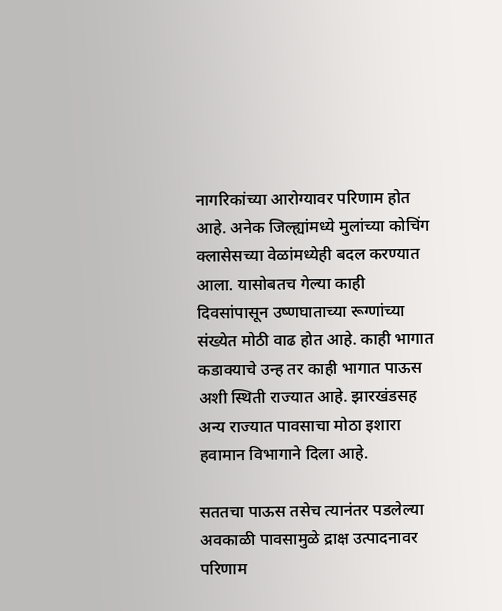नागरिकांच्या आरोग्यावर परिणाम होत आहे. अनेक जिल्ह्यांमध्ये मुलांच्या कोचिंग क्लासेसच्या वेळांमध्येही बदल करण्यात आला. यासोबतच गेल्या काही दिवसांपासून उष्णघाताच्या रूग्णांच्या संख्येत मोठी वाढ होत आहे. काही भागात कडाक्याचे उन्ह तर काही भागात पाऊस अशी स्थिती राज्यात आहे. झारखंडसह अन्य राज्यात पावसाचा मोठा इशारा हवामान विभागाने दिला आहे.

सततचा पाऊस तसेच त्यानंतर पडलेल्या अवकाळी पावसामुळे द्राक्ष उत्पादनावर परिणाम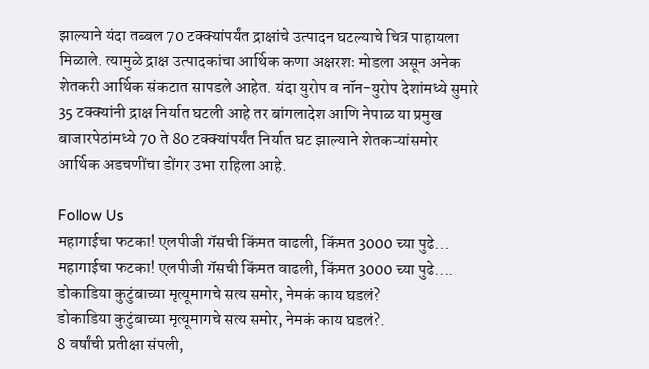झाल्याने यंदा तब्बल 70 टक्क्यांपर्यंत द्राक्षांचे उत्पादन घटल्याचे चित्र पाहायला मिळाले. त्यामुळे द्राक्ष उत्पादकांचा आर्थिक कणा अक्षरशः मोडला असून अनेक शेतकरी आर्थिक संकटात सापडले आहेत. यंदा युरोप व नॉन-युरोप देशांमध्ये सुमारे 35 टक्क्यांनी द्राक्ष निर्यात घटली आहे तर बांगलादेश आणि नेपाळ या प्रमुख बाजारपेठांमध्ये 70 ते 80 टक्क्यांपर्यंत निर्यात घट झाल्याने शेतकऱ्यांसमोर आर्थिक अडचणींचा डोंगर उभा राहिला आहे.

Follow Us
महागाईचा फटका! एलपीजी गॅसची किंमत वाढली, किंमत 3000 च्या पुढे...
महागाईचा फटका! एलपीजी गॅसची किंमत वाढली, किंमत 3000 च्या पुढे....
डोकाडिया कुटुंबाच्या मृत्यूमागचे सत्य समोर, नेमकं काय घडलं?
डोकाडिया कुटुंबाच्या मृत्यूमागचे सत्य समोर, नेमकं काय घडलं?.
8 वर्षांची प्रतीक्षा संपली,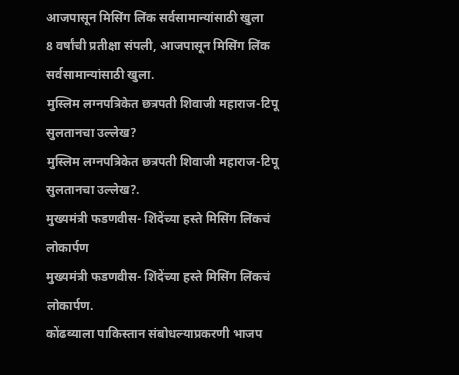आजपासून मिसिंग लिंक सर्वसामान्यांसाठी खुला
8 वर्षांची प्रतीक्षा संपली, आजपासून मिसिंग लिंक सर्वसामान्यांसाठी खुला.
मुस्लिम लग्नपत्रिकेत छत्रपती शिवाजी महाराज-टिपू सुलतानचा उल्लेख?
मुस्लिम लग्नपत्रिकेत छत्रपती शिवाजी महाराज-टिपू सुलतानचा उल्लेख?.
मुख्यमंत्री फडणवीस- शिंदेंच्या हस्ते मिसिंग लिंकचं लोकार्पण
मुख्यमंत्री फडणवीस- शिंदेंच्या हस्ते मिसिंग लिंकचं लोकार्पण.
कोंढव्याला पाकिस्तान संबोधल्याप्रकरणी भाजप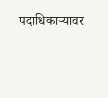पदाधिकाऱ्यावर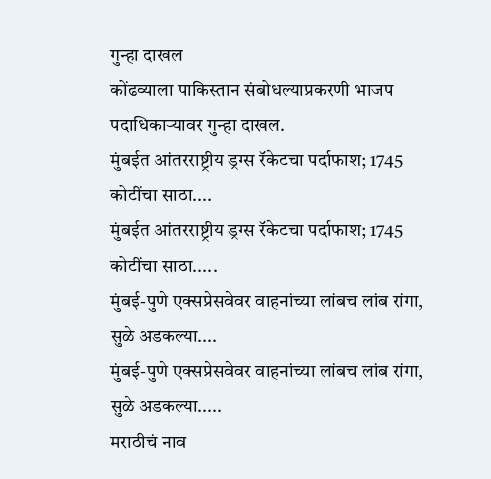गुन्हा दाखल
कोंढव्याला पाकिस्तान संबोधल्याप्रकरणी भाजप पदाधिकाऱ्यावर गुन्हा दाखल.
मुंबईत आंतरराष्ट्रीय ड्रग्स रॅकेटचा पर्दाफाश; 1745 कोटींचा साठा....
मुंबईत आंतरराष्ट्रीय ड्रग्स रॅकेटचा पर्दाफाश; 1745 कोटींचा साठा.....
मुंबई-पुणे एक्सप्रेसवेवर वाहनांच्या लांबच लांब रांगा, सुळे अडकल्या....
मुंबई-पुणे एक्सप्रेसवेवर वाहनांच्या लांबच लांब रांगा, सुळे अडकल्या.....
मराठीचं नाव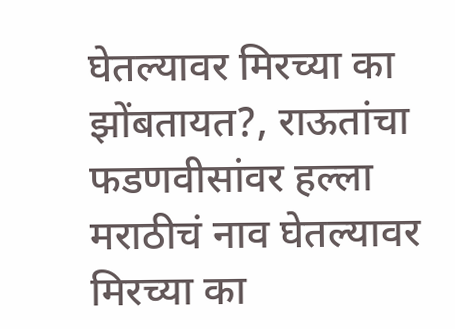घेतल्यावर मिरच्या का झोंबतायत?, राऊतांचा फडणवीसांवर हल्ला
मराठीचं नाव घेतल्यावर मिरच्या का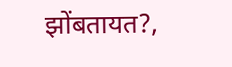झोंबतायत?,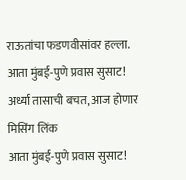राऊतांचा फडणवीसांवर हल्ला.
आता मुंबई-पुणे प्रवास सुसाट! अर्ध्या तासाची बचत, आज होणार मिसिंग लिंक
आता मुंबई-पुणे प्रवास सुसाट!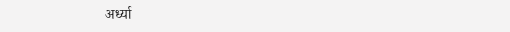अर्ध्या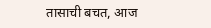तासाची बचत, आज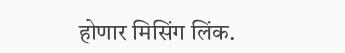होणार मिसिंग लिंक.